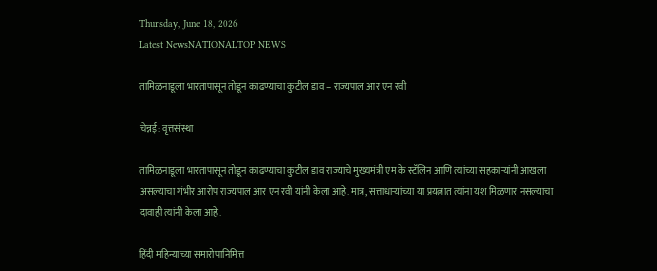Thursday, June 18, 2026
Latest NewsNATIONALTOP NEWS

तामिळनाडूला भारतापासून तोडून काढण्याचा कुटील डाव – राज्यपाल आर एन रवी

चेन्नई: वृत्तसंस्था

तामिळनाडूला भारतापासून तोडून काढण्याचा कुटील डाव राज्याचे मुख्यमंत्री एम के स्टॅलिन आणि त्यांच्या सहकाऱ्यांनी आखला असल्याचा गंभीर आरोप राज्यपाल आर एन रवी यांनी केला आहे. मात्र, सत्ताधाऱ्यांच्या या प्रयत्नात त्यांना यश मिळणार नसल्याचा दावाही त्यांनी केला आहे.

हिंदी महिन्याच्या समारोपानिमित्त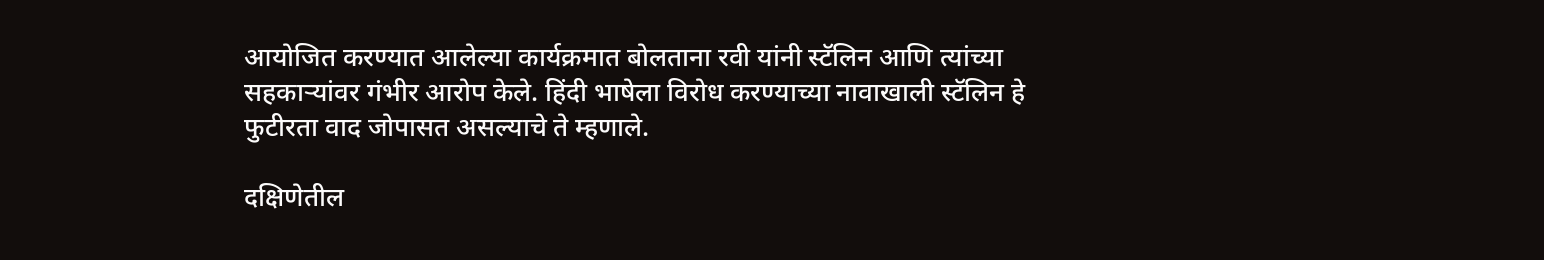आयोजित करण्यात आलेल्या कार्यक्रमात बोलताना रवी यांनी स्टॅलिन आणि त्यांच्या सहकाऱ्यांवर गंभीर आरोप केले. हिंदी भाषेला विरोध करण्याच्या नावाखाली स्टॅलिन हे फुटीरता वाद जोपासत असल्याचे ते म्हणाले.

दक्षिणेतील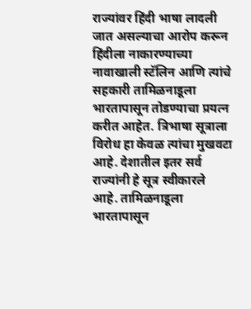राज्यांवर हिंदी भाषा लादली जात असल्याचा आरोप करून हिंदीला नाकारण्याच्या नावाखाली स्टॅलिन आणि त्यांचे सहकारी तामिळनाडूला भारतापासून तोडण्याचा प्रयत्न करीत आहेत. त्रिभाषा सूत्राला विरोध हा केवळ त्यांचा मुखवटा आहे. देशातील इतर सर्व राज्यांनी हे सूत्र स्वीकारले आहे. तामिळनाडूला भारतापासून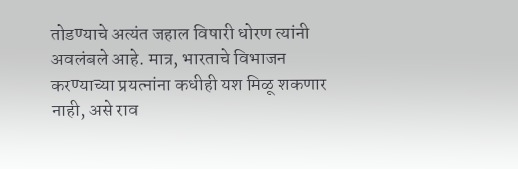तोडण्याचे अत्यंत जहाल विषारी धोरण त्यांनी अवलंबले आहे. मात्र, भारताचे विभाजन करण्याच्या प्रयत्नांना कधीही यश मिळू शकणार नाही, असे राव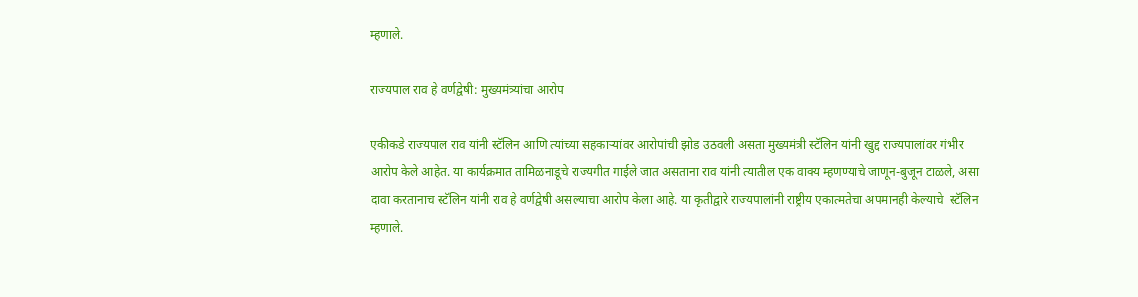म्हणाले.

राज्यपाल राव हे वर्णद्वेषी: मुख्यमंत्र्यांचा आरोप

एकीकडे राज्यपाल राव यांनी स्टॅलिन आणि त्यांच्या सहकाऱ्यांवर आरोपांची झोड उठवली असता मुख्यमंत्री स्टॅलिन यांनी खुद्द राज्यपालांवर गंभीर आरोप केले आहेत. या कार्यक्रमात तामिळनाडूचे राज्यगीत गाईले जात असताना राव यांनी त्यातील एक वाक्य म्हणण्याचे जाणून-बुजून टाळले, असा दावा करतानाच स्टॅलिन यांनी राव हे वर्णद्वेषी असल्याचा आरोप केला आहे. या कृतीद्वारे राज्यपालांनी राष्ट्रीय एकात्मतेचा अपमानही केल्याचे  स्टॅलिन म्हणाले.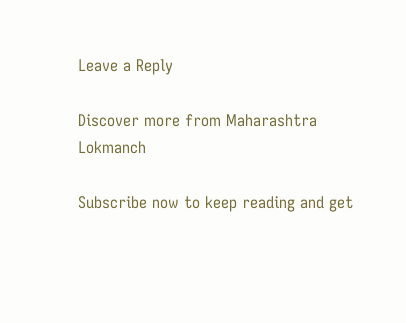Leave a Reply

Discover more from Maharashtra Lokmanch

Subscribe now to keep reading and get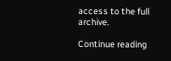access to the full archive.

Continue reading